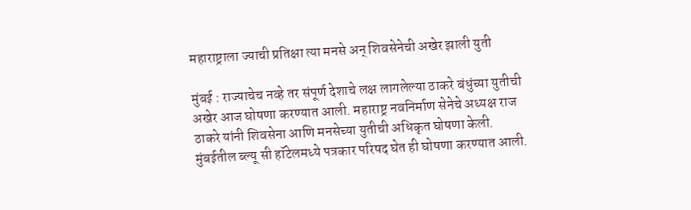महाराष्ट्राला ज्याची प्रतिक्षा त्या मनसे अन् शिवसेनेची अखेर झाली युती

मुंबई : राज्याचेच नव्हे तर संपूर्ण देशाचे लक्ष लागलेल्या ठाकरे बंधुंच्या युतीची अखेर आज घोषणा करण्यात आली. महाराष्ट्र नवनिर्माण सेनेचे अध्यक्ष राज ठाकरे यांनी शिवसेना आणि मनसेच्या युतीची अधिकृत घोषणा केली. मुंबईतील ब्ल्यू सी हॉटेलमध्ये पत्रकार परिषद घेत ही घोषणा करण्यात आली.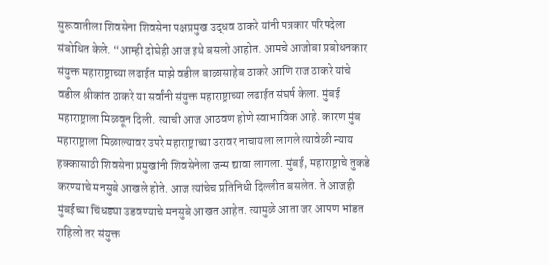सुरूवातीला शिवसेना शिवसेना पक्षप्रमुख उद्धव ठाकरे यांनी पत्रकार परिषदेला संबोधित केले. “आम्ही दोघेही आज इथे बसलो आहोत. आमचे आजोबा प्रबोधनकार संयुक्त महाराष्ट्राच्या लढाईत माझे वडील बाळासाहेब ठाकरे आणि राज ठाकरे यांचे वडील श्रीकांत ठाकरे या सर्वांनी संयुक्त महाराष्ट्राच्या लढाईत संघर्ष केला. मुंबई महाराष्ट्राला मिळवून दिली. त्याची आज आठवण होणे स्वाभाविक आहे. कारण मुंब महाराष्ट्राला मिळाल्यावर उपरे महाराष्ट्राच्या उरावर नाचायला लागले त्यावेळी न्याय हक्कासाठी शिवसेना प्रमुखांनी शिवसेनेला जन्म द्यावा लागला. मुंबई, महाराष्ट्राचे तुकडे करण्याचे मनसुबे आखले होते. आज त्यांचेच प्रतिनिधी दिल्लीत बसलेत. ते आजही मुंबईच्या चिंधड्या उडवण्याचे मनसुबे आखत आहेत. त्यामुळे आता जर आपण भांडत राहिलो तर संयुक्त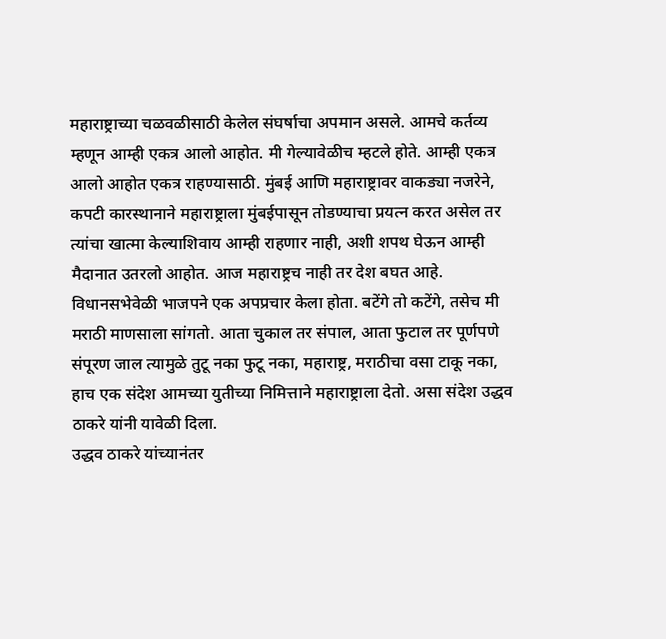महाराष्ट्राच्या चळवळीसाठी केलेल संघर्षाचा अपमान असले. आमचे कर्तव्य म्हणून आम्ही एकत्र आलो आहोत. मी गेल्यावेळीच म्हटले होते. आम्ही एकत्र आलो आहोत एकत्र राहण्यासाठी. मुंबई आणि महाराष्ट्रावर वाकड्या नजरेने, कपटी कारस्थानाने महाराष्ट्राला मुंबईपासून तोडण्याचा प्रयत्न करत असेल तर त्यांचा खात्मा केल्याशिवाय आम्ही राहणार नाही, अशी शपथ घेऊन आम्ही मैदानात उतरलो आहोत. आज महाराष्ट्रच नाही तर देश बघत आहे. विधानसभेवेळी भाजपने एक अपप्रचार केला होता. बटेंगे तो कटेंगे, तसेच मी मराठी माणसाला सांगतो. आता चुकाल तर संपाल, आता फुटाल तर पूर्णपणे संपूरण जाल त्यामुळे तुटू नका फुटू नका, महाराष्ट्र, मराठीचा वसा टाकू नका, हाच एक संदेश आमच्या युतीच्या निमित्ताने महाराष्ट्राला देतो. असा संदेश उद्धव ठाकरे यांनी यावेळी दिला.
उद्धव ठाकरे यांच्यानंतर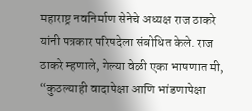महाराष्ट्र नवनिर्माण सेनेचे अध्यक्ष राज ठाकरे यांनी पत्रकार परिषदेला संबोधित केले. राज ठाकरे म्हणाले, गेल्या वेळी एका भाषणात मी, “कुठल्याही वादापेक्षा आणि भांडणापेक्षा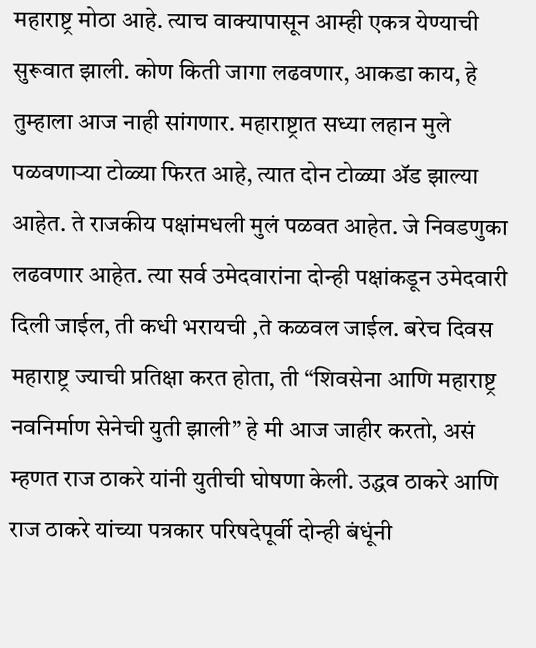महाराष्ट्र मोठा आहे. त्याच वाक्यापासून आम्ही एकत्र येण्याची सुरूवात झाली. कोण किती जागा लढवणार, आकडा काय, हे तुम्हाला आज नाही सांगणार. महाराष्ट्रात सध्या लहान मुले पळवणाऱ्या टोळ्या फिरत आहे, त्यात दोन टोळ्या ॲड झाल्या आहेत. ते राजकीय पक्षांमधली मुलं पळवत आहेत. जे निवडणुका लढवणार आहेत. त्या सर्व उमेदवारांना दोन्ही पक्षांकडून उमेदवारी दिली जाईल, ती कधी भरायची ,ते कळवल जाईल. बरेच दिवस महाराष्ट्र ज्याची प्रतिक्षा करत होता, ती “शिवसेना आणि महाराष्ट्र नवनिर्माण सेनेची युती झाली” हे मी आज जाहीर करतो, असं म्हणत राज ठाकरे यांनी युतीची घोषणा केली. उद्धव ठाकरे आणि राज ठाकरे यांच्या पत्रकार परिषदेपूर्वी दोन्ही बंधूंनी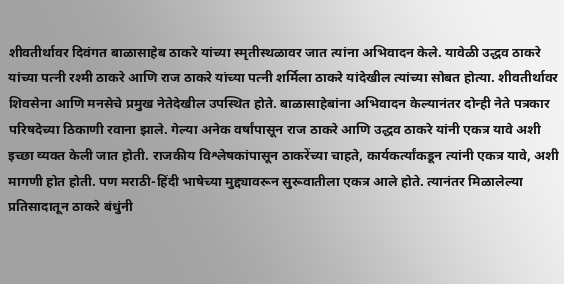शीवतीर्थावर दिवंगत बाळासाहेब ठाकरे यांच्या स्मृतीस्थळावर जात त्यांना अभिवादन केले. यावेळी उद्धव ठाकरे यांच्या पत्नी रश्मी ठाकरे आणि राज ठाकरे यांच्या पत्नी शर्मिला ठाकरे यांदेखील त्यांच्या सोबत होत्या. शीवतीर्थावर शिवसेना आणि मनसेचे प्रमुख नेतेदेखील उपस्थित होते. बाळासाहेबांना अभिवादन केल्यानंतर दोन्ही नेते पत्रकार परिषदेच्या ठिकाणी रवाना झाले. गेल्या अनेक वर्षांपासून राज ठाकरे आणि उद्धव ठाकरे यांनी एकत्र यावे अशी इच्छा व्यक्त केली जात होती. राजकीय विश्लेषकांपासून ठाकरेंच्या चाहते, कार्यकर्त्यांकडून त्यांनी एकत्र यावे, अशी मागणी होत होती. पण मराठी-हिंदी भाषेच्या मुद्द्यावरून सुरूवातीला एकत्र आले होते. त्यानंतर मिळालेल्या प्रतिसादातून ठाकरे बंधुंनी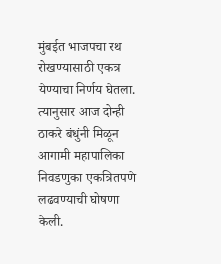मुंबईत भाजपचा रथ रोखण्यासाठी एकत्र येण्याचा निर्णय घेतला. त्यानुसार आज दोन्ही ठाकरे बंधुंनी मिळून आगामी महापालिका निवडणुका एकत्रितपणे लढवण्याची घोषणा केली.